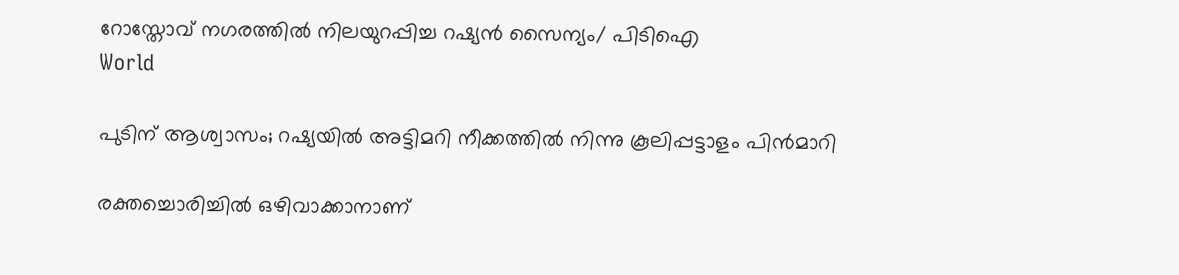റോസ്തോവ് നഗരത്തിൽ നിലയുറപ്പിച്ച റഷ്യൻ സൈന്യം/ പിടിഐ
World

പുടിന് ആശ്വാസം; റഷ്യയിൽ അട്ടിമറി നീക്കത്തിൽ നിന്നു കൂലിപ്പട്ടാളം പിൻമാറി

രക്തച്ചൊരിച്ചിൽ ഒഴിവാക്കാനാണ്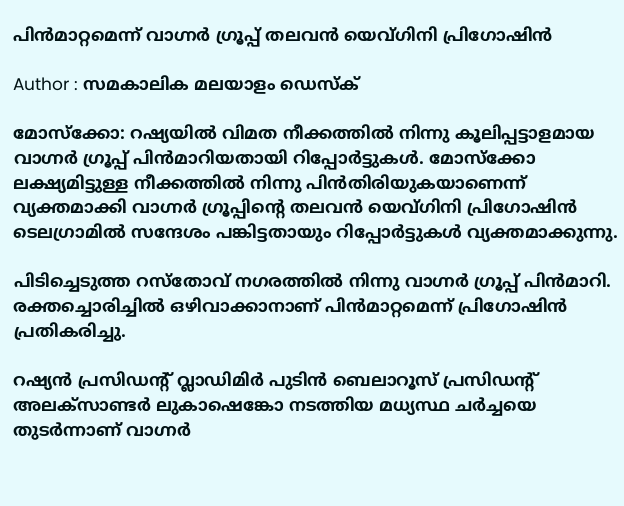പിൻമാറ്റമെന്ന് വാഗ്നർ ഗ്രൂപ്പ് തലവൻ യെവ്‌ഗിനി പ്രിഗോഷിൻ

Author : സമകാലിക മലയാളം ഡെസ്ക്

മോസ്ക്കോ: റഷ്യയിൽ വിമത നീക്കത്തിൽ നിന്നു കൂലിപ്പട്ടാളമായ വാഗ്നർ ഗ്രൂപ്പ് പിൻമാറിയതായി റിപ്പോർട്ടുകൾ. മോസ്ക്കോ ലക്ഷ്യമിട്ടുള്ള നീക്കത്തിൽ നിന്നു പിൻതിരിയുകയാണെന്ന് വ്യക്തമാക്കി വാഗ്നർ ഗ്രൂപ്പിന്റെ തലവൻ യെവ്‌ഗിനി പ്രിഗോഷിൻ ടെലഗ്രാമിൽ സന്ദേശം പങ്കിട്ടതായും റിപ്പോർട്ടുകൾ വ്യക്തമാക്കുന്നു.

പിടിച്ചെടുത്ത റസ്തോവ് നഗരത്തിൽ നിന്നു വാഗ്നർ ഗ്രൂപ്പ് പിൻമാറി. രക്തച്ചൊരിച്ചിൽ ഒഴിവാക്കാനാണ് പിൻമാറ്റമെന്ന് പ്രിഗോഷിൻ പ്രതികരിച്ചു.

റഷ്യൻ പ്രസിഡന്റ് വ്ലാഡിമിർ പുടിൻ ബെലാറൂസ് പ്രസിഡന്റ് അലക്സാണ്ടർ ലുകാഷെങ്കോ നടത്തിയ മധ്യസ്ഥ ചർച്ചയെ തുടർന്നാണ് വാഗ്നർ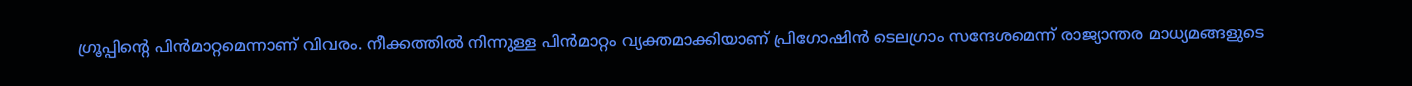ഗ്രൂപ്പിന്റെ പിൻമാറ്റമെന്നാണ് വിവരം. നീക്കത്തിൽ നിന്നുള്ള പിൻമാറ്റം വ്യക്തമാക്കിയാണ് പ്രിഗോഷിൻ ടെലഗ്രാം സന്ദേശമെന്ന് രാജ്യാന്തര മാധ്യമങ്ങളുടെ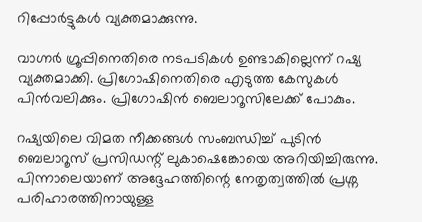റിപ്പോർട്ടുകൾ വ്യക്തമാക്കുന്നു.

വാഗ്നർ ഗ്രൂപ്പിനെതിരെ നടപടികൾ ഉണ്ടാകില്ലെന്ന് റഷ്യ വ്യക്തമാക്കി. പ്രിഗോഷിനെതിരെ എടുത്ത കേസുകൾ പിൻവലിക്കും. പ്രിഗോഷിൻ ബെലാറൂസിലേക്ക് പോകും.

റഷ്യയിലെ വിമത നീക്കങ്ങൾ സംബന്ധിച്ച് പുടിൻ ബെലാറൂസ് പ്രസിഡന്റ് ലുകാഷെങ്കോയെ അറിയിച്ചിരുന്നു. പിന്നാലെയാണ് അദ്ദേഹത്തിന്റെ നേതൃത്വത്തിൽ പ്രശ്ന പരിഹാരത്തിനായുള്ള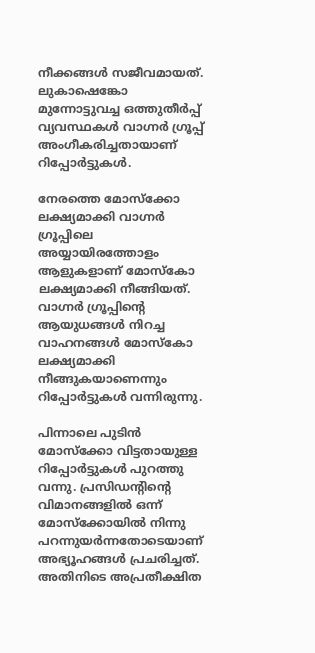നീക്കങ്ങൾ സജീവമായത്. ലുകാഷെങ്കോ മുന്നോട്ടുവച്ച ഒത്തുതീർപ്പ് വ്യവസ്ഥകൾ വാഗ്നർ ഗ്രൂപ്പ് അംഗീകരിച്ചതായാണ് റിപ്പോർട്ടുകൾ.

നേരത്തെ മോസ്ക്കോ ലക്ഷ്യമാക്കി വാഗ്നർ ഗ്രൂപ്പിലെ അയ്യായിരത്തോളം ആളുകളാണ് മോസ്കോ ലക്ഷ്യമാക്കി നീങ്ങിയത്. വാഗ്നർ ഗ്രൂപ്പിന്റെ ആയുധങ്ങൾ നിറച്ച വാഹനങ്ങൾ മോസ്കോ ലക്ഷ്യമാക്കി നീങ്ങുകയാണെന്നും റിപ്പോർട്ടുകൾ വന്നിരുന്നു.

പിന്നാലെ പുടിൻ മോസ്ക്കോ വിട്ടതായുള്ള റിപ്പോർട്ടുകൾ പുറത്തു വന്നു. പ്രസിഡന്റിന്റെ വിമാനങ്ങളിൽ ഒന്ന് മോസ്ക്കോയിൽ നിന്നു പറന്നുയർന്നതോടെയാണ് അഭ്യൂഹങ്ങൾ പ്രചരിച്ചത്. അതിനിടെ അപ്രതീക്ഷിത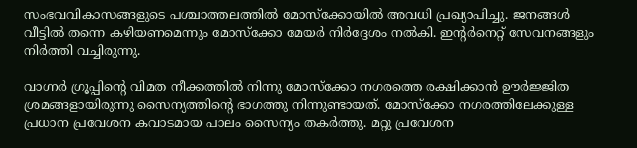സംഭവവികാസങ്ങളുടെ പശ്ചാത്തലത്തിൽ മോസ്ക്കോയിൽ അവധി പ്രഖ്യാപിച്ചു. ജനങ്ങൾ വീട്ടിൽ തന്നെ കഴിയണമെന്നും മോസ്ക്കോ മേയർ നിർദ്ദേശം നൽകി. ഇന്റർനെറ്റ് സേവനങ്ങളും നിർത്തി വച്ചിരുന്നു.

വാഗ്നർ ഗ്രൂപ്പിന്റെ വിമത നീക്കത്തിൽ നിന്നു മോസ്ക്കോ നഗരത്തെ രക്ഷിക്കാൻ ഊർജ്ജിത ശ്രമങ്ങളായിരുന്നു സൈന്യത്തിന്റെ ഭാഗത്തു നിന്നുണ്ടായത്. മോസ്ക്കോ നഗരത്തിലേക്കുള്ള പ്രധാന പ്രവേശന കവാടമായ പാലം സൈന്യം തകർത്തു. മറ്റു പ്രവേശന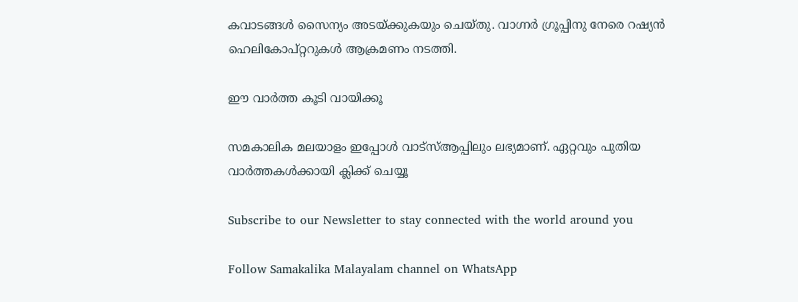കവാടങ്ങൾ സൈന്യം അടയ്ക്കുകയും ചെയ്തു. വാഗ്നർ ഗ്രൂപ്പിനു നേരെ റഷ്യൻ ഹെലികോപ്റ്ററുകൾ ആക്രമണം നടത്തി.

ഈ വാര്‍ത്ത കൂടി വായിക്കൂ

സമകാലിക മലയാളം ഇപ്പോള്‍ വാട്‌സ്ആപ്പിലും ലഭ്യമാണ്. ഏറ്റവും പുതിയ വാര്‍ത്തകള്‍ക്കായി ക്ലിക്ക് ചെയ്യൂ

Subscribe to our Newsletter to stay connected with the world around you

Follow Samakalika Malayalam channel on WhatsApp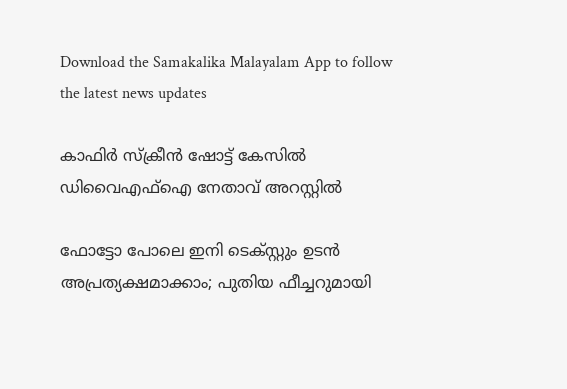Download the Samakalika Malayalam App to follow the latest news updates

കാഫിര്‍ സ്‌ക്രീന്‍ ഷോട്ട് കേസില്‍ ഡിവൈഎഫ്‌ഐ നേതാവ് അറസ്റ്റില്‍

ഫോട്ടോ പോലെ ഇനി ടെക്സ്റ്റും ഉടന്‍ അപ്രത്യക്ഷമാക്കാം; പുതിയ ഫീച്ചറുമായി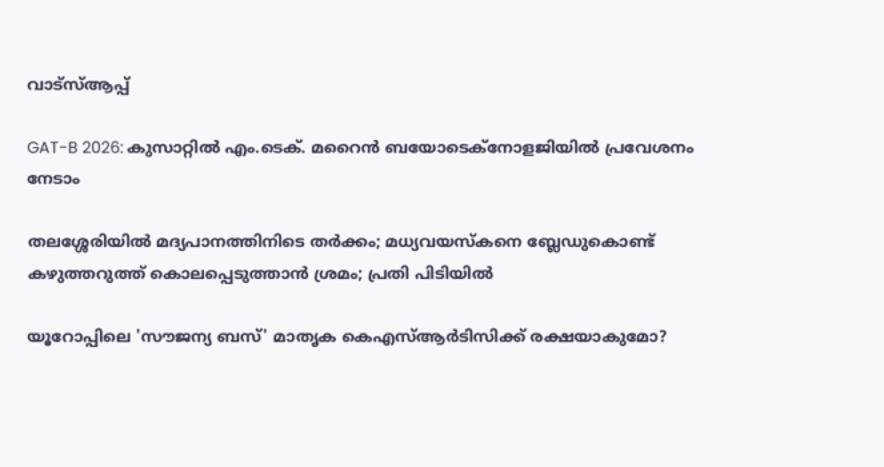വാട്‌സ്ആപ്പ്

GAT-B 2026: കുസാറ്റിൽ എം.ടെക്. മറൈൻ ബയോടെക്നോളജിയിൽ പ്രവേശനം നേടാം

തലശ്ശേരിയിൽ മദ്യപാനത്തിനിടെ തർക്കം; മധ്യവയസ്കനെ ബ്ലേഡുകൊണ്ട് കഴുത്തറുത്ത് കൊലപ്പെടുത്താൻ ശ്രമം; പ്രതി പിടിയിൽ

യൂറോപ്പിലെ 'സൗജന്യ ബസ്' മാതൃക കെഎസ്ആർടിസിക്ക് രക്ഷയാകുമോ?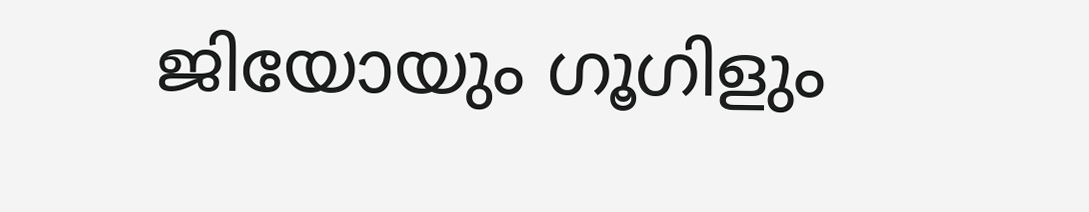ജിയോയും ഗൂഗിളും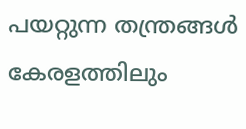പയറ്റുന്ന തന്ത്രങ്ങൾ കേരളത്തിലും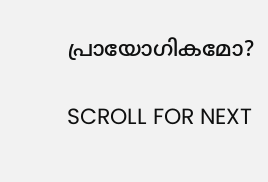പ്രായോഗികമോ?

SCROLL FOR NEXT